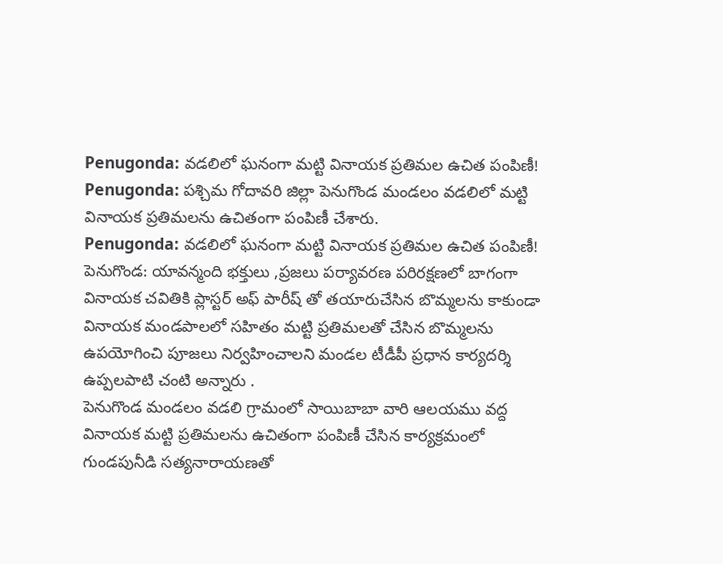Penugonda: వడలిలో ఘనంగా మట్టి వినాయక ప్రతిమల ఉచిత పంపిణీ!
Penugonda: పశ్చిమ గోదావరి జిల్లా పెనుగొండ మండలం వడలిలో మట్టి వినాయక ప్రతిమలను ఉచితంగా పంపిణీ చేశారు.
Penugonda: వడలిలో ఘనంగా మట్టి వినాయక ప్రతిమల ఉచిత పంపిణీ!
పెనుగొండ: యావన్మంది భక్తులు ,ప్రజలు పర్యావరణ పరిరక్షణలో బాగంగా వినాయక చవితికి ప్లాస్టర్ అఫ్ పారీష్ తో తయారుచేసిన బొమ్మలను కాకుండా వినాయక మండపాలలో సహితం మట్టి ప్రతిమలతో చేసిన బొమ్మలను ఉపయోగించి పూజలు నిర్వహించాలని మండల టీడీపీ ప్రధాన కార్యదర్శి ఉప్పలపాటి చంటి అన్నారు .
పెనుగొండ మండలం వడలి గ్రామంలో సాయిబాబా వారి ఆలయము వద్ద వినాయక మట్టి ప్రతిమలను ఉచితంగా పంపిణీ చేసిన కార్యక్రమంలో గుండపునీడి సత్యనారాయణతో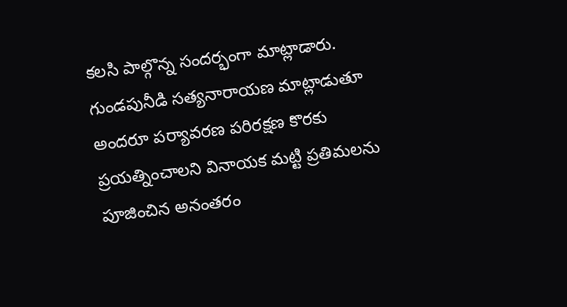కలసి పాల్గొన్న సందర్భంగా మాట్లాడారు.
గుండపునీడి సత్యనారాయణ మాట్లాడుతూ అందరూ పర్యావరణ పరిరక్షణ కొరకు ప్రయత్నించాలని వినాయక మట్టి ప్రతిమలను పూజించిన అనంతరం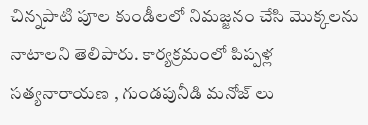చిన్నపాటి పూల కుండీలలో నిమజ్జనం చేసి మొక్కలను నాటాలని తెలిపారు. కార్యక్రమంలో పిప్పళ్ల సత్యనారాయణ , గుండపునీడి మనోజ్ లు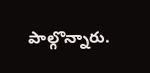పాల్గొన్నారు.